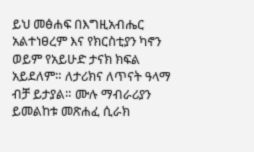ይህ መፅሐፍ በእግዚአብሔር አልተነፀረም እና የክርስቲያን ካኖን ወይም የአይሁድ ታናክ ክፍል አይደለም። ለታሪክና ለጥናት ዓላማ ብቻ ይታያል። ሙሉ ማብራሪያን ይመልከቱ መጽሐፈ ሲራክ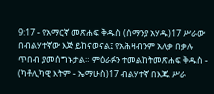9:17 - የአማርኛ መጽሐፍ ቅዱስ (ሰማንያ አሃዱ)17 ሥራው በብልሃተኛው እጅ ይከናወናል፤ የአሕዛብንም አለቃ በቃሉ ጥበብ ያመሰግኑታል። ምዕራፉን ተመልከትመጽሐፍ ቅዱስ - (ካቶሊካዊ እትም - ኤማሁስ)17 ብልሃተኛ በእጁ ሥራ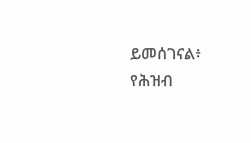ይመሰገናል፥ የሕዝብ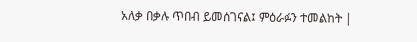አለቃ በቃሉ ጥበብ ይመሰገናል፤ ምዕራፉን ተመልከት |